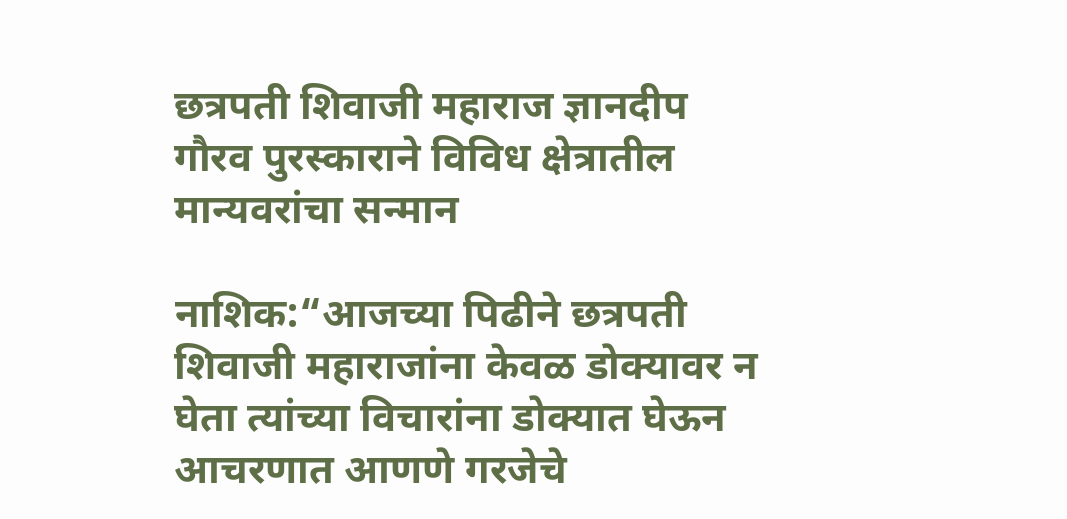छत्रपती शिवाजी महाराज ज्ञानदीप गौरव पुरस्काराने विविध क्षेत्रातील मान्यवरांचा सन्मान

नाशिक:“आजच्या पिढीने छत्रपती शिवाजी महाराजांना केवळ डोक्यावर न घेता त्यांच्या विचारांना डोक्यात घेऊन आचरणात आणणे गरजेचे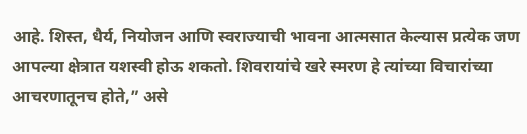आहे. शिस्त, धैर्य, नियोजन आणि स्वराज्याची भावना आत्मसात केल्यास प्रत्येक जण आपल्या क्षेत्रात यशस्वी होऊ शकतो. शिवरायांचे खरे स्मरण हे त्यांच्या विचारांच्या आचरणातूनच होते,” असे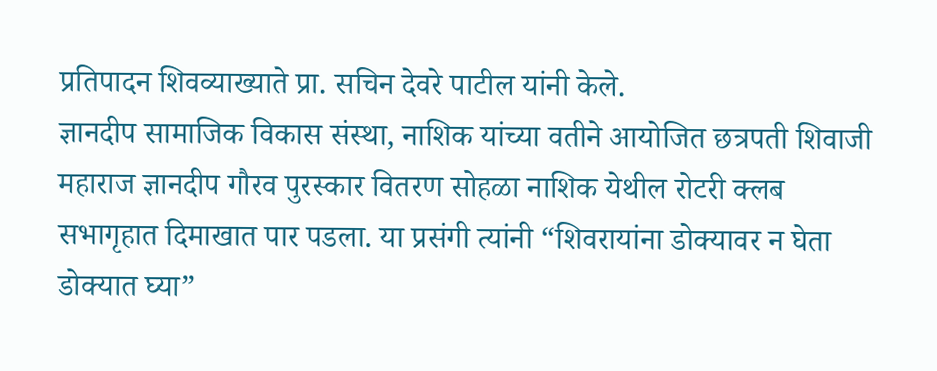प्रतिपादन शिवव्याख्याते प्रा. सचिन देवरे पाटील यांनी केले.
ज्ञानदीप सामाजिक विकास संस्था, नाशिक यांच्या वतीने आयोजित छत्रपती शिवाजी महाराज ज्ञानदीप गौरव पुरस्कार वितरण सोहळा नाशिक येथील रोटरी क्लब सभागृहात दिमाखात पार पडला. या प्रसंगी त्यांनी “शिवरायांना डोक्यावर न घेता डोक्यात घ्या”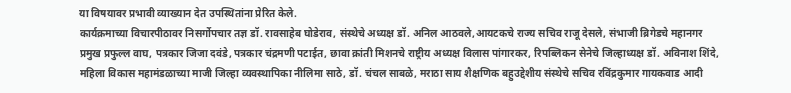या विषयावर प्रभावी व्याख्यान देत उपस्थितांना प्रेरित केले.
कार्यक्रमाच्या विचारपीठावर निसर्गोपचार तज्ञ डॉ. रावसाहेब घोडेराव, संस्थेचे अध्यक्ष डॉ. अनिल आठवले,आयटकचे राज्य सचिव राजू देसले, संभाजी ब्रिगेडचे महानगर प्रमुख प्रफुल्ल वाघ, पत्रकार जिजा दवंडे, पत्रकार चंद्रमणी पटाईत, छावा क्रांती मिशनचे राष्ट्रीय अध्यक्ष विलास पांगारकर, रिपब्लिकन सेनेचे जिल्हाध्यक्ष डॉ. अविनाश शिंदे, महिला विकास महामंडळाच्या माजी जिल्हा व्यवस्थापिका नीलिमा साठे, डॉ. चंचल साबळे, मराठा साय शैक्षणिक बहुउद्देशीय संस्थेचे सचिव रविंद्रकुमार गायकवाड आदी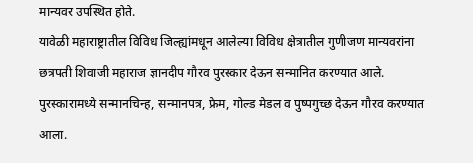मान्यवर उपस्थित होते.
यावेळी महाराष्ट्रातील विविध जिल्ह्यांमधून आलेल्या विविध क्षेत्रातील गुणीजण मान्यवरांना छत्रपती शिवाजी महाराज ज्ञानदीप गौरव पुरस्कार देऊन सन्मानित करण्यात आले. पुरस्कारामध्ये सन्मानचिन्ह, सन्मानपत्र, फ्रेम, गोल्ड मेडल व पुष्पगुच्छ देऊन गौरव करण्यात आला.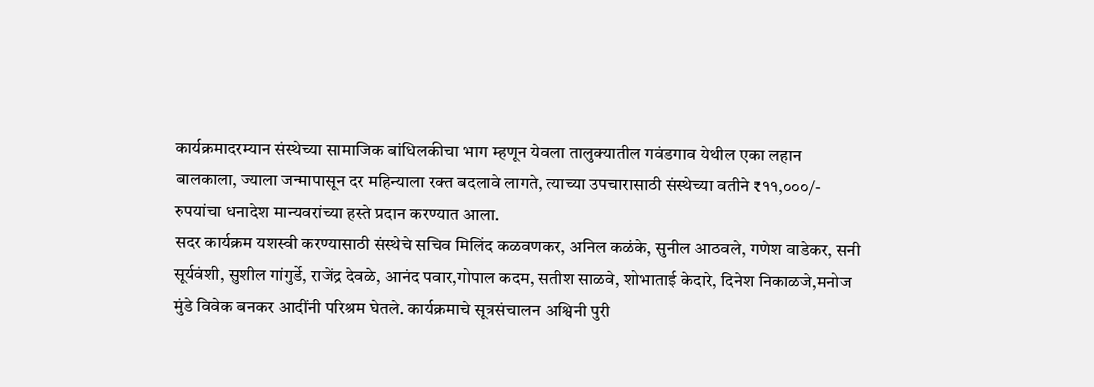कार्यक्रमादरम्यान संस्थेच्या सामाजिक बांधिलकीचा भाग म्हणून येवला तालुक्यातील गवंडगाव येथील एका लहान बालकाला, ज्याला जन्मापासून दर महिन्याला रक्त बदलावे लागते, त्याच्या उपचारासाठी संस्थेच्या वतीने ₹११,०००/- रुपयांचा धनादेश मान्यवरांच्या हस्ते प्रदान करण्यात आला.
सदर कार्यक्रम यशस्वी करण्यासाठी संस्थेचे सचिव मिलिंद कळवणकर, अनिल कळंके, सुनील आठवले, गणेश वाडेकर, सनी सूर्यवंशी, सुशील गांगुर्डे, राजेंद्र देवळे, आनंद पवार,गोपाल कदम, सतीश साळवे, शोभाताई केदारे, दिनेश निकाळजे,मनोज मुंडे विवेक बनकर आदींनी परिश्रम घेतले. कार्यक्रमाचे सूत्रसंचालन अश्विनी पुरी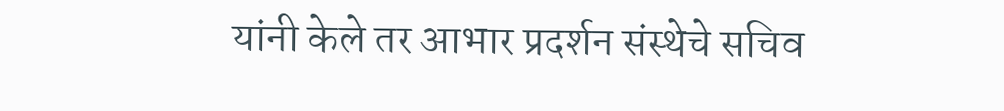यांनी केले तर आभार प्रदर्शन संस्थेचे सचिव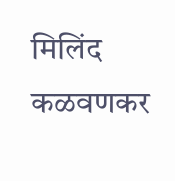मिलिंद कळवणकर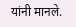यांनी मानले.